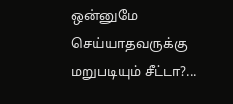ஒன்னுமே செய்யாதவருக்கு மறுபடியும் சீட்டா?...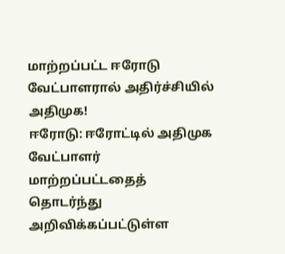மாற்றப்பட்ட ஈரோடு வேட்பாளரால் அதிர்ச்சியில் அதிமுக!
ஈரோடு: ஈரோட்டில் அதிமுக வேட்பாளர் மாற்றப்பட்டதைத் தொடர்ந்து அறிவிக்கப்பட்டுள்ள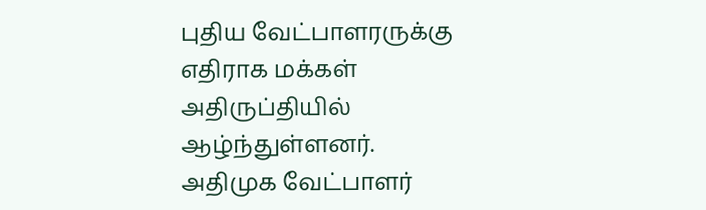புதிய வேட்பாளரருக்கு எதிராக மக்கள் அதிருப்தியில் ஆழ்ந்துள்ளனர்.
அதிமுக வேட்பாளர்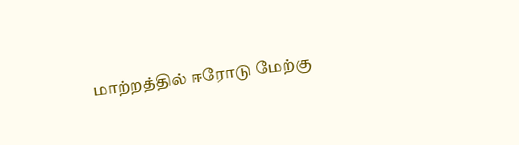மாற்றத்தில் ஈரோடு மேற்கு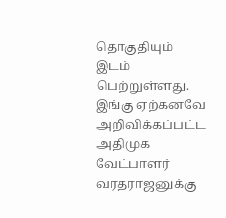தொகுதியும் இடம் பெற்றுள்ளது. இங்கு ஏற்கனவே அறிவிக்கப்பட்ட அதிமுக வேட்பாளர் வரதராஜனுக்கு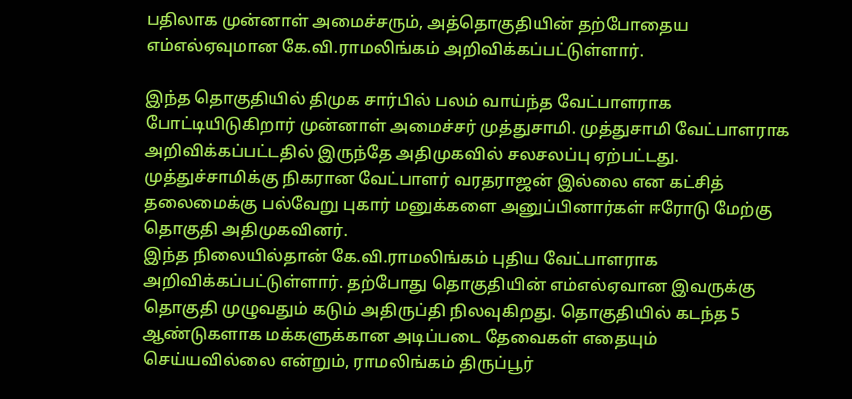பதிலாக முன்னாள் அமைச்சரும், அத்தொகுதியின் தற்போதைய எம்எல்ஏவுமான கே.வி.ராமலிங்கம் அறிவிக்கப்பட்டுள்ளார்.

இந்த தொகுதியில் திமுக சார்பில் பலம் வாய்ந்த வேட்பாளராக போட்டியிடுகிறார் முன்னாள் அமைச்சர் முத்துசாமி. முத்துசாமி வேட்பாளராக அறிவிக்கப்பட்டதில் இருந்தே அதிமுகவில் சலசலப்பு ஏற்பட்டது. முத்துச்சாமிக்கு நிகரான வேட்பாளர் வரதராஜன் இல்லை என கட்சித் தலைமைக்கு பல்வேறு புகார் மனுக்களை அனுப்பினார்கள் ஈரோடு மேற்கு தொகுதி அதிமுகவினர்.
இந்த நிலையில்தான் கே.வி.ராமலிங்கம் புதிய வேட்பாளராக அறிவிக்கப்பட்டுள்ளார். தற்போது தொகுதியின் எம்எல்ஏவான இவருக்கு தொகுதி முழுவதும் கடும் அதிருப்தி நிலவுகிறது. தொகுதியில் கடந்த 5 ஆண்டுகளாக மக்களுக்கான அடிப்படை தேவைகள் எதையும் செய்யவில்லை என்றும், ராமலிங்கம் திருப்பூர்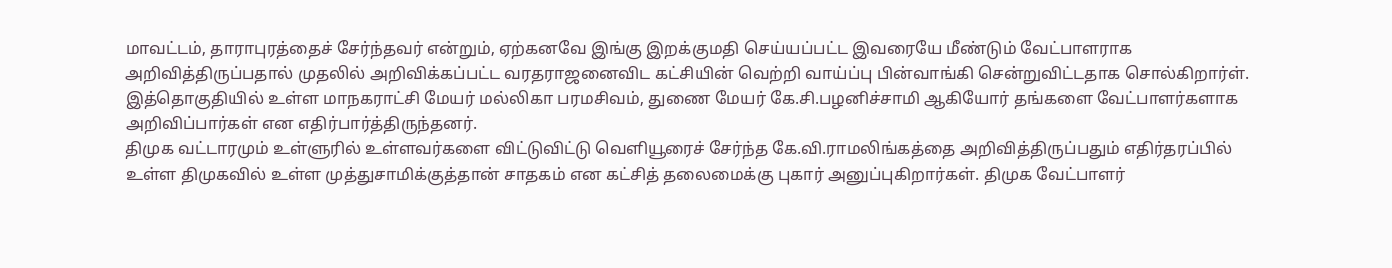மாவட்டம், தாராபுரத்தைச் சேர்ந்தவர் என்றும், ஏற்கனவே இங்கு இறக்குமதி செய்யப்பட்ட இவரையே மீண்டும் வேட்பாளராக அறிவித்திருப்பதால் முதலில் அறிவிக்கப்பட்ட வரதராஜனைவிட கட்சியின் வெற்றி வாய்ப்பு பின்வாங்கி சென்றுவிட்டதாக சொல்கிறார்ள்.
இத்தொகுதியில் உள்ள மாநகராட்சி மேயர் மல்லிகா பரமசிவம், துணை மேயர் கே.சி.பழனிச்சாமி ஆகியோர் தங்களை வேட்பாளர்களாக அறிவிப்பார்கள் என எதிர்பார்த்திருந்தனர்.
திமுக வட்டாரமும் உள்ளுரில் உள்ளவர்களை விட்டுவிட்டு வெளியூரைச் சேர்ந்த கே.வி.ராமலிங்கத்தை அறிவித்திருப்பதும் எதிர்தரப்பில் உள்ள திமுகவில் உள்ள முத்துசாமிக்குத்தான் சாதகம் என கட்சித் தலைமைக்கு புகார் அனுப்புகிறார்கள். திமுக வேட்பாளர்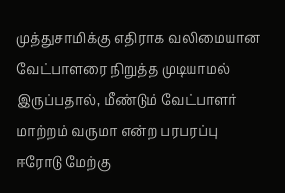முத்துசாமிக்கு எதிராக வலிமையான வேட்பாளரை நிறுத்த முடியாமல் இருப்பதால், மீண்டும் வேட்பாளர் மாற்றம் வருமா என்ற பரபரப்பு ஈரோடு மேற்கு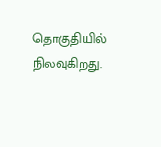தொகுதியில் நிலவுகிறது.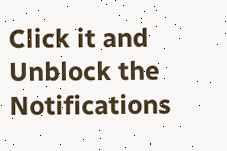Click it and Unblock the Notifications